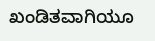ಖಂಡಿತವಾಗಿಯೂ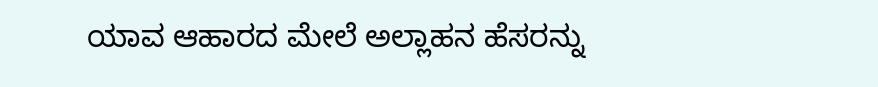ಯಾವ ಆಹಾರದ ಮೇಲೆ ಅಲ್ಲಾಹನ ಹೆಸರನ್ನು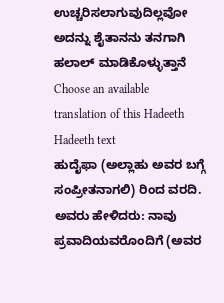ಉಚ್ಚರಿಸಲಾಗುವುದಿಲ್ಲವೋ ಅದನ್ನು ಶೈತಾನನು ತನಗಾಗಿ ಹಲಾಲ್ ಮಾಡಿಕೊಳ್ಳುತ್ತಾನೆ
Choose an available translation of this Hadeeth
Hadeeth text
ಹುದೈಫಾ (ಅಲ್ಲಾಹು ಅವರ ಬಗ್ಗೆ ಸಂಪ್ರೀತನಾಗಲಿ) ರಿಂದ ವರದಿ. ಅವರು ಹೇಳಿದರು: ನಾವು ಪ್ರವಾದಿಯವರೊಂದಿಗೆ (ಅವರ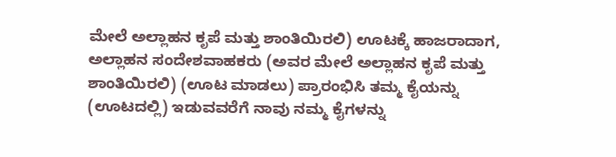ಮೇಲೆ ಅಲ್ಲಾಹನ ಕೃಪೆ ಮತ್ತು ಶಾಂತಿಯಿರಲಿ) ಊಟಕ್ಕೆ ಹಾಜರಾದಾಗ, ಅಲ್ಲಾಹನ ಸಂದೇಶವಾಹಕರು (ಅವರ ಮೇಲೆ ಅಲ್ಲಾಹನ ಕೃಪೆ ಮತ್ತು ಶಾಂತಿಯಿರಲಿ) (ಊಟ ಮಾಡಲು) ಪ್ರಾರಂಭಿಸಿ ತಮ್ಮ ಕೈಯನ್ನು (ಊಟದಲ್ಲಿ) ಇಡುವವರೆಗೆ ನಾವು ನಮ್ಮ ಕೈಗಳನ್ನು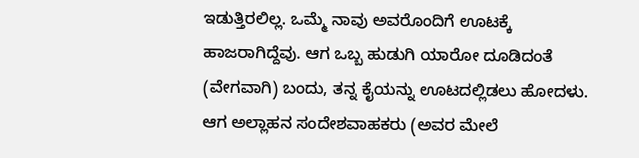ಇಡುತ್ತಿರಲಿಲ್ಲ. ಒಮ್ಮೆ ನಾವು ಅವರೊಂದಿಗೆ ಊಟಕ್ಕೆ ಹಾಜರಾಗಿದ್ದೆವು. ಆಗ ಒಬ್ಬ ಹುಡುಗಿ ಯಾರೋ ದೂಡಿದಂತೆ (ವೇಗವಾಗಿ) ಬಂದು, ತನ್ನ ಕೈಯನ್ನು ಊಟದಲ್ಲಿಡಲು ಹೋದಳು. ಆಗ ಅಲ್ಲಾಹನ ಸಂದೇಶವಾಹಕರು (ಅವರ ಮೇಲೆ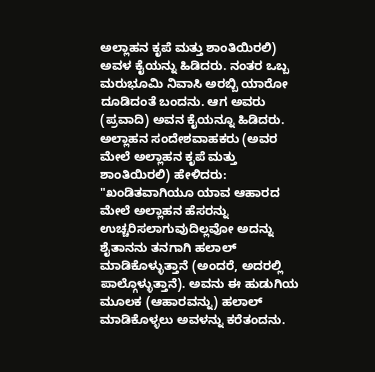ಅಲ್ಲಾಹನ ಕೃಪೆ ಮತ್ತು ಶಾಂತಿಯಿರಲಿ) ಅವಳ ಕೈಯನ್ನು ಹಿಡಿದರು. ನಂತರ ಒಬ್ಬ ಮರುಭೂಮಿ ನಿವಾಸಿ ಅರಬ್ಬಿ ಯಾರೋ ದೂಡಿದಂತೆ ಬಂದನು. ಆಗ ಅವರು (ಪ್ರವಾದಿ) ಅವನ ಕೈಯನ್ನೂ ಹಿಡಿದರು. ಅಲ್ಲಾಹನ ಸಂದೇಶವಾಹಕರು (ಅವರ ಮೇಲೆ ಅಲ್ಲಾಹನ ಕೃಪೆ ಮತ್ತು ಶಾಂತಿಯಿರಲಿ) ಹೇಳಿದರು: "ಖಂಡಿತವಾಗಿಯೂ ಯಾವ ಆಹಾರದ ಮೇಲೆ ಅಲ್ಲಾಹನ ಹೆಸರನ್ನು ಉಚ್ಚರಿಸಲಾಗುವುದಿಲ್ಲವೋ ಅದನ್ನು ಶೈತಾನನು ತನಗಾಗಿ ಹಲಾಲ್ ಮಾಡಿಕೊಳ್ಳುತ್ತಾನೆ (ಅಂದರೆ, ಅದರಲ್ಲಿ ಪಾಲ್ಗೊಳ್ಳುತ್ತಾನೆ). ಅವನು ಈ ಹುಡುಗಿಯ ಮೂಲಕ (ಆಹಾರವನ್ನು) ಹಲಾಲ್ ಮಾಡಿಕೊಳ್ಳಲು ಅವಳನ್ನು ಕರೆತಂದನು.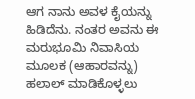ಆಗ ನಾನು ಅವಳ ಕೈಯನ್ನು ಹಿಡಿದೆನು. ನಂತರ ಅವನು ಈ ಮರುಭೂಮಿ ನಿವಾಸಿಯ ಮೂಲಕ (ಆಹಾರವನ್ನು) ಹಲಾಲ್ ಮಾಡಿಕೊಳ್ಳಲು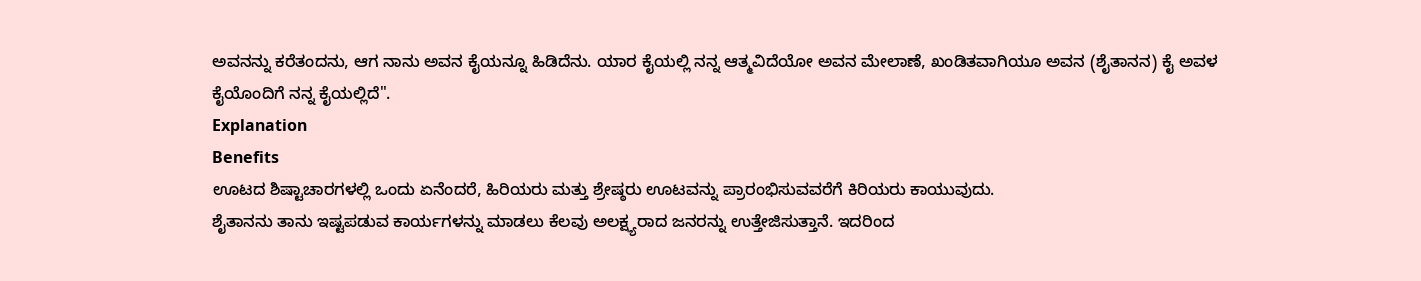ಅವನನ್ನು ಕರೆತಂದನು, ಆಗ ನಾನು ಅವನ ಕೈಯನ್ನೂ ಹಿಡಿದೆನು. ಯಾರ ಕೈಯಲ್ಲಿ ನನ್ನ ಆತ್ಮವಿದೆಯೋ ಅವನ ಮೇಲಾಣೆ, ಖಂಡಿತವಾಗಿಯೂ ಅವನ (ಶೈತಾನನ) ಕೈ ಅವಳ ಕೈಯೊಂದಿಗೆ ನನ್ನ ಕೈಯಲ್ಲಿದೆ".
Explanation
Benefits
ಊಟದ ಶಿಷ್ಟಾಚಾರಗಳಲ್ಲಿ ಒಂದು ಏನೆಂದರೆ, ಹಿರಿಯರು ಮತ್ತು ಶ್ರೇಷ್ಠರು ಊಟವನ್ನು ಪ್ರಾರಂಭಿಸುವವರೆಗೆ ಕಿರಿಯರು ಕಾಯುವುದು.
ಶೈತಾನನು ತಾನು ಇಷ್ಟಪಡುವ ಕಾರ್ಯಗಳನ್ನು ಮಾಡಲು ಕೆಲವು ಅಲಕ್ಷ್ಯರಾದ ಜನರನ್ನು ಉತ್ತೇಜಿಸುತ್ತಾನೆ. ಇದರಿಂದ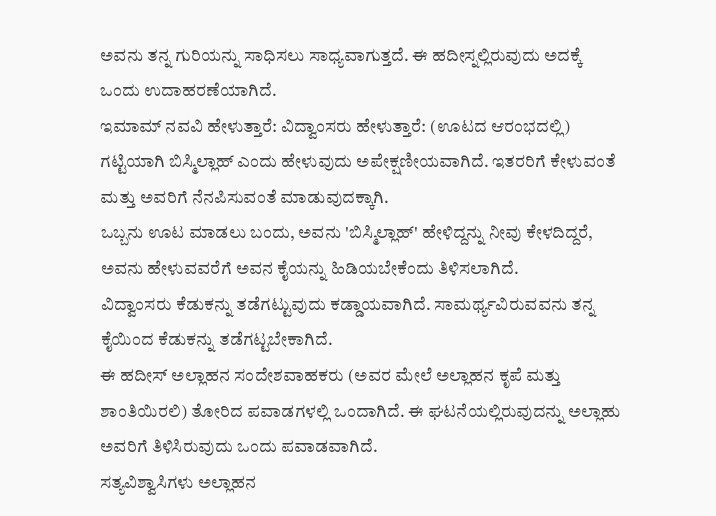ಅವನು ತನ್ನ ಗುರಿಯನ್ನು ಸಾಧಿಸಲು ಸಾಧ್ಯವಾಗುತ್ತದೆ. ಈ ಹದೀಸ್ನಲ್ಲಿರುವುದು ಅದಕ್ಕೆ ಒಂದು ಉದಾಹರಣೆಯಾಗಿದೆ.
ಇಮಾಮ್ ನವವಿ ಹೇಳುತ್ತಾರೆ: ವಿದ್ವಾಂಸರು ಹೇಳುತ್ತಾರೆ: (ಊಟದ ಆರಂಭದಲ್ಲಿ) ಗಟ್ಟಿಯಾಗಿ ಬಿಸ್ಮಿಲ್ಲಾಹ್ ಎಂದು ಹೇಳುವುದು ಅಪೇಕ್ಷಣೀಯವಾಗಿದೆ. ಇತರರಿಗೆ ಕೇಳುವಂತೆ ಮತ್ತು ಅವರಿಗೆ ನೆನಪಿಸುವಂತೆ ಮಾಡುವುದಕ್ಕಾಗಿ.
ಒಬ್ಬನು ಊಟ ಮಾಡಲು ಬಂದು, ಅವನು 'ಬಿಸ್ಮಿಲ್ಲಾಹ್' ಹೇಳಿದ್ದನ್ನು ನೀವು ಕೇಳದಿದ್ದರೆ, ಅವನು ಹೇಳುವವರೆಗೆ ಅವನ ಕೈಯನ್ನು ಹಿಡಿಯಬೇಕೆಂದು ತಿಳಿಸಲಾಗಿದೆ.
ವಿದ್ವಾಂಸರು ಕೆಡುಕನ್ನು ತಡೆಗಟ್ಟುವುದು ಕಡ್ಡಾಯವಾಗಿದೆ. ಸಾಮರ್ಥ್ಯವಿರುವವನು ತನ್ನ ಕೈಯಿಂದ ಕೆಡುಕನ್ನು ತಡೆಗಟ್ಟಬೇಕಾಗಿದೆ.
ಈ ಹದೀಸ್ ಅಲ್ಲಾಹನ ಸಂದೇಶವಾಹಕರು (ಅವರ ಮೇಲೆ ಅಲ್ಲಾಹನ ಕೃಪೆ ಮತ್ತು ಶಾಂತಿಯಿರಲಿ) ತೋರಿದ ಪವಾಡಗಳಲ್ಲಿ ಒಂದಾಗಿದೆ. ಈ ಘಟನೆಯಲ್ಲಿರುವುದನ್ನು ಅಲ್ಲಾಹು ಅವರಿಗೆ ತಿಳಿಸಿರುವುದು ಒಂದು ಪವಾಡವಾಗಿದೆ.
ಸತ್ಯವಿಶ್ವಾಸಿಗಳು ಅಲ್ಲಾಹನ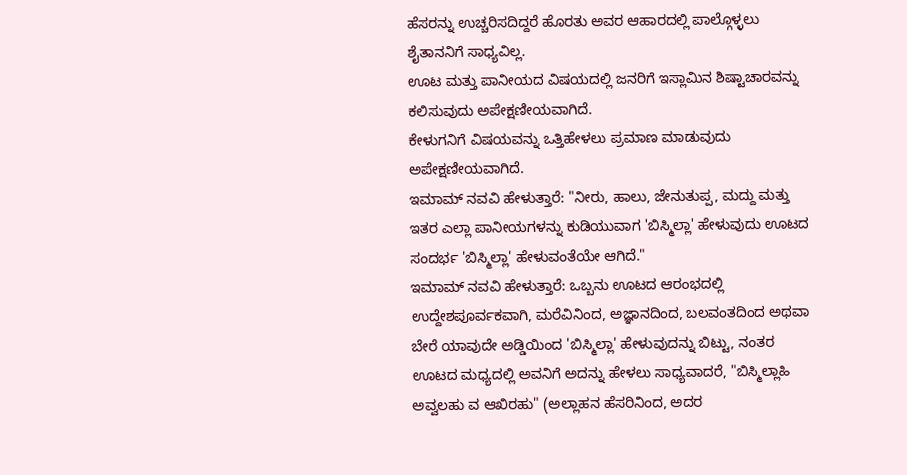ಹೆಸರನ್ನು ಉಚ್ಚರಿಸದಿದ್ದರೆ ಹೊರತು ಅವರ ಆಹಾರದಲ್ಲಿ ಪಾಲ್ಗೊಳ್ಳಲು ಶೈತಾನನಿಗೆ ಸಾಧ್ಯವಿಲ್ಲ.
ಊಟ ಮತ್ತು ಪಾನೀಯದ ವಿಷಯದಲ್ಲಿ ಜನರಿಗೆ ಇಸ್ಲಾಮಿನ ಶಿಷ್ಟಾಚಾರವನ್ನು ಕಲಿಸುವುದು ಅಪೇಕ್ಷಣೀಯವಾಗಿದೆ.
ಕೇಳುಗನಿಗೆ ವಿಷಯವನ್ನು ಒತ್ತಿಹೇಳಲು ಪ್ರಮಾಣ ಮಾಡುವುದು ಅಪೇಕ್ಷಣೀಯವಾಗಿದೆ.
ಇಮಾಮ್ ನವವಿ ಹೇಳುತ್ತಾರೆ: "ನೀರು, ಹಾಲು, ಜೇನುತುಪ್ಪ, ಮದ್ದು ಮತ್ತು ಇತರ ಎಲ್ಲಾ ಪಾನೀಯಗಳನ್ನು ಕುಡಿಯುವಾಗ 'ಬಿಸ್ಮಿಲ್ಲಾ' ಹೇಳುವುದು ಊಟದ ಸಂದರ್ಭ 'ಬಿಸ್ಮಿಲ್ಲಾ' ಹೇಳುವಂತೆಯೇ ಆಗಿದೆ."
ಇಮಾಮ್ ನವವಿ ಹೇಳುತ್ತಾರೆ: ಒಬ್ಬನು ಊಟದ ಆರಂಭದಲ್ಲಿ ಉದ್ದೇಶಪೂರ್ವಕವಾಗಿ, ಮರೆವಿನಿಂದ, ಅಜ್ಞಾನದಿಂದ, ಬಲವಂತದಿಂದ ಅಥವಾ ಬೇರೆ ಯಾವುದೇ ಅಡ್ಡಿಯಿಂದ 'ಬಿಸ್ಮಿಲ್ಲಾ' ಹೇಳುವುದನ್ನು ಬಿಟ್ಟು, ನಂತರ ಊಟದ ಮಧ್ಯದಲ್ಲಿ ಅವನಿಗೆ ಅದನ್ನು ಹೇಳಲು ಸಾಧ್ಯವಾದರೆ, "ಬಿಸ್ಮಿಲ್ಲಾಹಿ ಅವ್ವಲಹು ವ ಆಖಿರಹು" (ಅಲ್ಲಾಹನ ಹೆಸರಿನಿಂದ, ಅದರ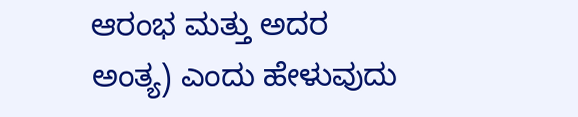ಆರಂಭ ಮತ್ತು ಅದರ ಅಂತ್ಯ) ಎಂದು ಹೇಳುವುದು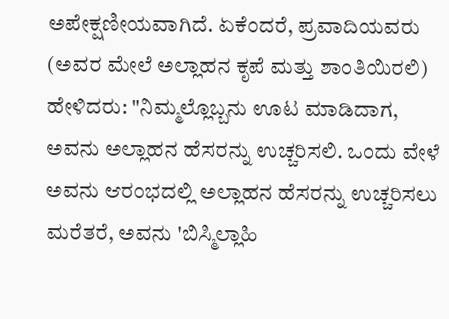ಅಪೇಕ್ಷಣೀಯವಾಗಿದೆ. ಏಕೆಂದರೆ, ಪ್ರವಾದಿಯವರು (ಅವರ ಮೇಲೆ ಅಲ್ಲಾಹನ ಕೃಪೆ ಮತ್ತು ಶಾಂತಿಯಿರಲಿ) ಹೇಳಿದರು: "ನಿಮ್ಮಲ್ಲೊಬ್ಬನು ಊಟ ಮಾಡಿದಾಗ, ಅವನು ಅಲ್ಲಾಹನ ಹೆಸರನ್ನು ಉಚ್ಚರಿಸಲಿ. ಒಂದು ವೇಳೆ ಅವನು ಆರಂಭದಲ್ಲಿ ಅಲ್ಲಾಹನ ಹೆಸರನ್ನು ಉಚ್ಚರಿಸಲು ಮರೆತರೆ, ಅವನು 'ಬಿಸ್ಮಿಲ್ಲಾಹಿ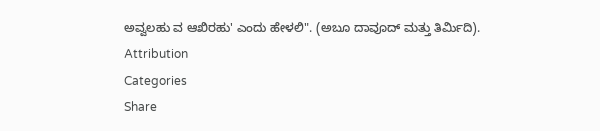ಅವ್ವಲಹು ವ ಆಖಿರಹು' ಎಂದು ಹೇಳಲಿ". (ಅಬೂ ದಾವೂದ್ ಮತ್ತು ತಿರ್ಮಿದಿ).
Attribution
Categories
Share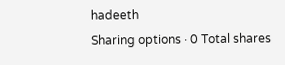hadeeth
Sharing options · 0 Total shares